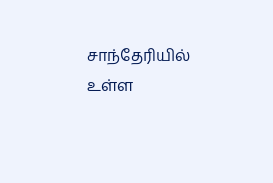சாந்தேரியில் உள்ள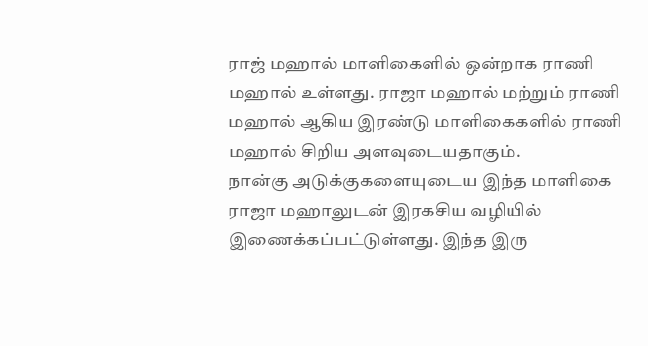ராஜ் மஹால் மாளிகைளில் ஒன்றாக ராணி மஹால் உள்ளது. ராஜா மஹால் மற்றும் ராணி மஹால் ஆகிய இரண்டு மாளிகைகளில் ராணி மஹால் சிறிய அளவுடையதாகும்.
நான்கு அடுக்குகளையுடைய இந்த மாளிகை ராஜா மஹாலுடன் இரகசிய வழியில் இணைக்கப்பட்டுள்ளது. இந்த இரு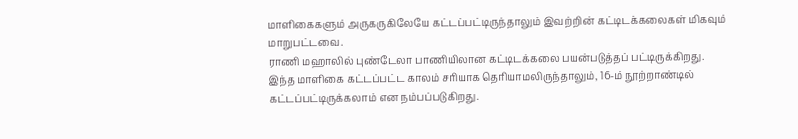மாளிகைகளும் அருகருகிலேயே கட்டப்பட்டிருந்தாலும் இவற்றின் கட்டிடக்கலைகள் மிகவும் மாறுபட்டவை.
ராணி மஹாலில் புண்டேலா பாணியிலான கட்டிடக்கலை பயன்படுத்தப் பட்டிருக்கிறது. இந்த மாளிகை கட்டப்பட்ட காலம் சரியாக தெரியாமலிருந்தாலும், 16-ம் நூற்றாண்டில் கட்டப்பட்டிருக்கலாம் என நம்பப்படுகிறது.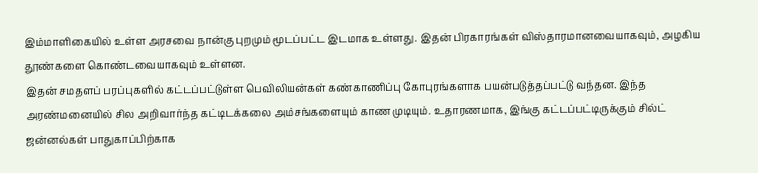இம்மாளிகையில் உள்ள அரசவை நான்கு புறமும் மூடப்பட்ட இடமாக உள்ளது. இதன் பிரகாரங்கள் விஸ்தாரமானவையாகவும், அழகிய தூண்களை கொண்டவையாகவும் உள்ளன.
இதன் சமதளப் பரப்புகளில் கட்டப்பட்டுள்ள பெவிலியன்கள் கண்காணிப்பு கோபுரங்களாக பயன்படுத்தப்பட்டு வந்தன. இந்த அரண்மனையில் சில அறிவார்ந்த கட்டிடக்கலை அம்சங்களையும் காண முடியும். உதாரணமாக, இங்கு கட்டப்பட்டிருக்கும் சில்ட் ஜன்னல்கள் பாதுகாப்பிற்காக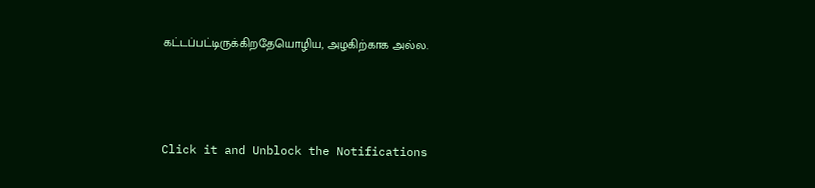கட்டப்பட்டிருக்கிறதேயொழிய, அழகிற்காக அல்ல.



Click it and Unblock the Notifications